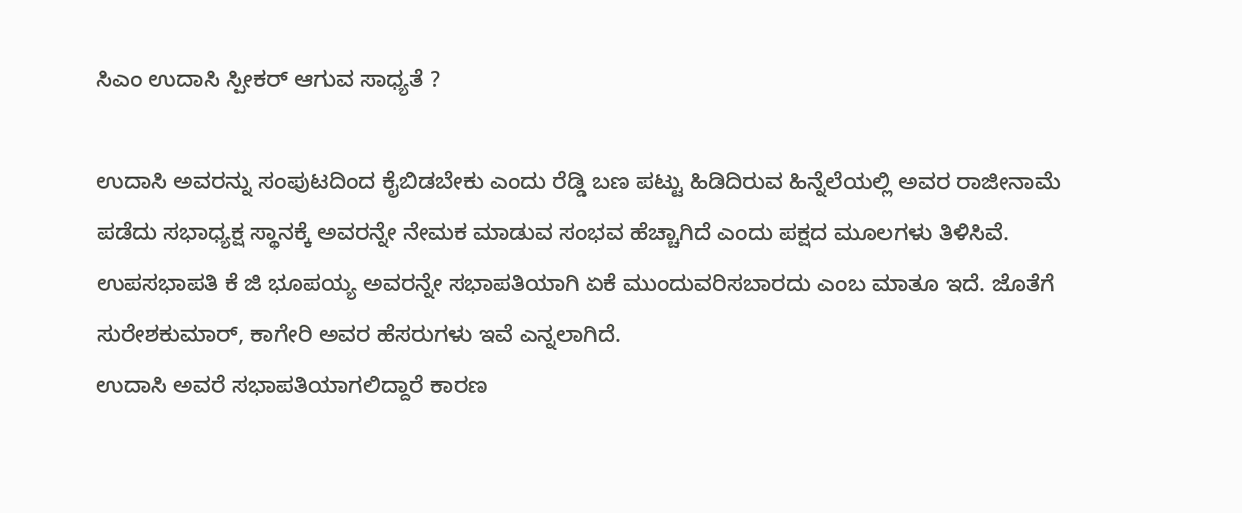ಸಿಎಂ ಉದಾಸಿ ಸ್ಪೀಕರ್ ಆಗುವ ಸಾಧ್ಯತೆ ?

ಉದಾಸಿ ಅವರನ್ನು ಸಂಪುಟದಿಂದ ಕೈಬಿಡಬೇಕು ಎಂದು ರೆಡ್ಡಿ ಬಣ ಪಟ್ಟು ಹಿಡಿದಿರುವ ಹಿನ್ನೆಲೆಯಲ್ಲಿ ಅವರ ರಾಜೀನಾಮೆ ಪಡೆದು ಸಭಾಧ್ಯಕ್ಷ ಸ್ಥಾನಕ್ಕೆ ಅವರನ್ನೇ ನೇಮಕ ಮಾಡುವ ಸಂಭವ ಹೆಚ್ಚಾಗಿದೆ ಎಂದು ಪಕ್ಷದ ಮೂಲಗಳು ತಿಳಿಸಿವೆ. ಉಪಸಭಾಪತಿ ಕೆ ಜಿ ಭೂಪಯ್ಯ ಅವರನ್ನೇ ಸಭಾಪತಿಯಾಗಿ ಏಕೆ ಮುಂದುವರಿಸಬಾರದು ಎಂಬ ಮಾತೂ ಇದೆ. ಜೊತೆಗೆ ಸುರೇಶಕುಮಾರ್, ಕಾಗೇರಿ ಅವರ ಹೆಸರುಗಳು ಇವೆ ಎನ್ನಲಾಗಿದೆ.
ಉದಾಸಿ ಅವರೆ ಸಭಾಪತಿಯಾಗಲಿದ್ದಾರೆ ಕಾರಣ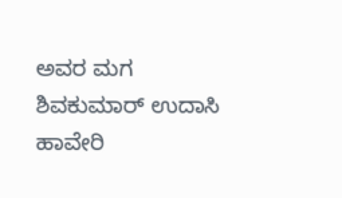ಅವರ ಮಗ ಶಿವಕುಮಾರ್ ಉದಾಸಿ ಹಾವೇರಿ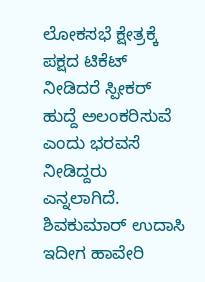ಲೋಕಸಭೆ ಕ್ಷೇತ್ರಕ್ಕೆ ಪಕ್ಷದ ಟಿಕೆಟ್ ನೀಡಿದರೆ ಸ್ಪೀಕರ್ ಹುದ್ದೆ ಅಲಂಕರಿಸುವೆ ಎಂದು ಭರವಸೆ ನೀಡಿದ್ದರು ಎನ್ನಲಾಗಿದೆ. ಶಿವಕುಮಾರ್ ಉದಾಸಿ ಇದೀಗ ಹಾವೇರಿ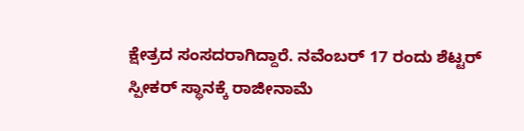ಕ್ಷೇತ್ರದ ಸಂಸದರಾಗಿದ್ದಾರೆ. ನವೆಂಬರ್ 17 ರಂದು ಶೆಟ್ಟರ್ ಸ್ಪೀಕರ್ ಸ್ಥಾನಕ್ಕೆ ರಾಜೀನಾಮೆ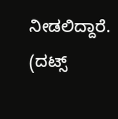ನೀಡಲಿದ್ದಾರೆ.
(ದಟ್ಸ್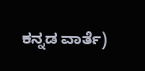ಕನ್ನಡ ವಾರ್ತೆ)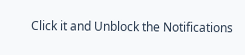Click it and Unblock the Notifications